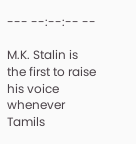--- --:--:-- --

M.K. Stalin is the first to raise his voice whenever Tamils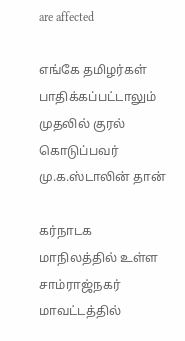are affected

எங்கே தமிழர்கள் பாதிக்கப்பட்டாலும் முதலில் குரல் கொடுப்பவர் மு.க.ஸ்டாலின் தான்

கர்நாடக மாநிலத்தில் உள்ள சாம்ராஜ்நகர் மாவட்டத்தில்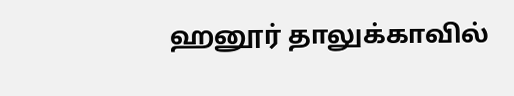ஹனூர் தாலுக்காவில்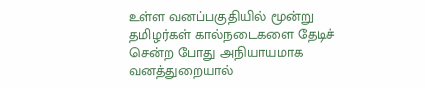உள்ள வனப்பகுதியில் மூன்று தமிழர்கள் கால்நடைகளை தேடிச் சென்ற போது அநியாயமாக வனத்துறையால்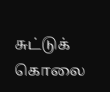சுட்டுக் கொலை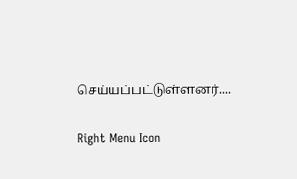செய்யப்பட்டுள்ளனர்....

Right Menu Icon